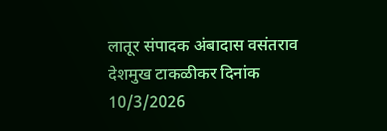लातूर संपादक अंबादास वसंतराव देशमुख टाकळीकर दिनांक 10/3/2026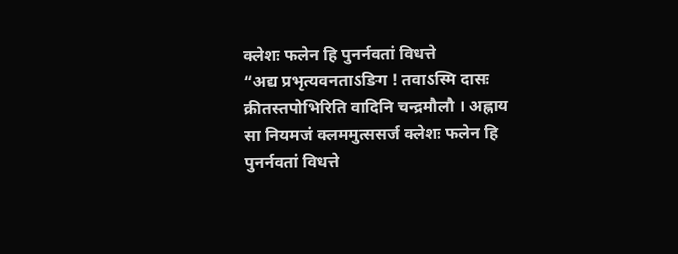क्लेशः फलेन हि पुनर्नवतां विधत्ते
“अद्य प्रभृत्यवनताऽङिग ! तवाऽस्मि दासः क्रीतस्तपोभिरिति वादिनि चन्द्रमौलौ । अह्नाय सा नियमजं क्लममुत्ससर्ज क्लेशः फलेन हि पुनर्नवतां विधत्ते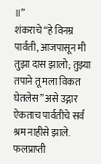॥”
शंकराचे “हे विनम्र पार्वती, आजपासून मी तुझा दास झालो; तुझ्या तपाने तू मला विकत घेतलेस” असे उद्गार ऐकताच पार्वतीचे सर्व श्रम नाहीसे झाले. फलप्राप्ती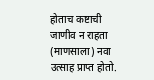होताच कष्टाची जाणीव न राहता (माणसाला) नवा उत्साह प्राप्त होतो.